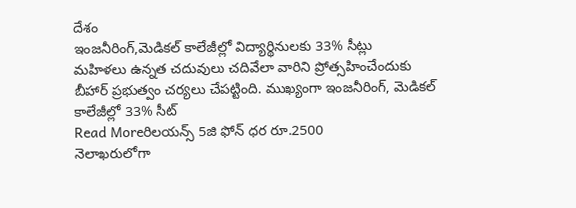దేశం
ఇంజనీరింగ్,మెడికల్ కాలేజీల్లో విద్యార్థినులకు 33% సీట్లు
మహిళలు ఉన్నత చదువులు చదివేలా వారిని ప్రోత్సహించేందుకు బీహార్ ప్రభుత్వం చర్యలు చేపట్టింది. ముఖ్యంగా ఇంజనీరింగ్, మెడికల్ కాలేజీల్లో 33% సీట్
Read Moreరిలయన్స్ 5జి ఫోన్ ధర రూ.2500
నెలాఖరులోగా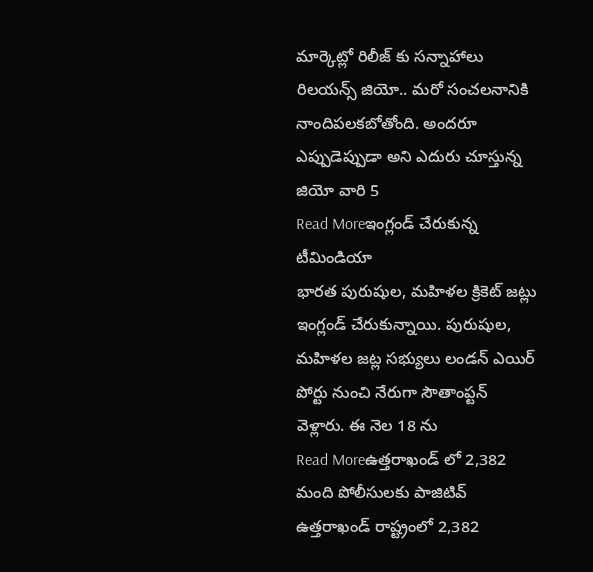మార్కెట్లో రిలీజ్ కు సన్నాహాలు రిలయన్స్ జియో.. మరో సంచలనానికి నాందిపలకబోతోంది. అందరూ ఎప్పుడెప్పుడా అని ఎదురు చూస్తున్న జియో వారి 5
Read Moreఇంగ్లండ్ చేరుకున్న టీమిండియా
భారత పురుషుల, మహిళల క్రికెట్ జట్లు ఇంగ్లండ్ చేరుకున్నాయి. పురుషుల, మహిళల జట్ల సభ్యులు లండన్ ఎయిర్ పోర్టు నుంచి నేరుగా సౌతాంప్టన్ వెళ్లారు. ఈ నెల 18 ను
Read Moreఉత్తరాఖండ్ లో 2,382 మంది పోలీసులకు పాజిటివ్
ఉత్తరాఖండ్ రాష్ట్రంలో 2,382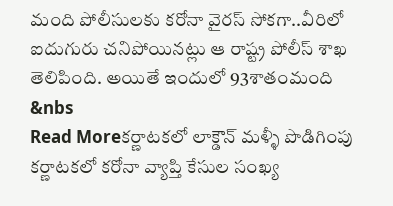మంది పోలీసులకు కరోనా వైరస్ సోకగా..వీరిలో ఐదుగురు చనిపోయినట్లు ఆ రాష్ట్ర పోలీస్ శాఖ తెలిపింది. అయితే ఇందులో 93శాతంమంది &nbs
Read Moreకర్ణాటకలో లాక్డౌన్ మళ్ళీ పొడిగింపు
కర్ణాటకలో కరోనా వ్యాప్తి కేసుల సంఖ్య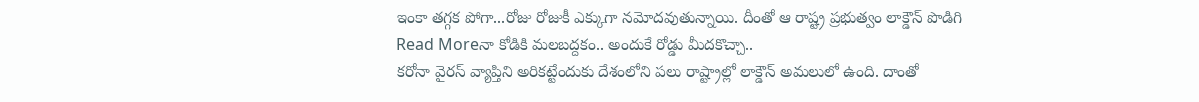ఇంకా తగ్గక పోగా...రోజు రోజుకీ ఎక్కుగా నమోదవుతున్నాయి. దీంతో ఆ రాష్ట్ర ప్రభుత్వం లాక్డౌన్ పొడిగి
Read Moreనా కోడికి మలబద్దకం.. అందుకే రోడ్డు మీదకొచ్చా..
కరోనా వైరస్ వ్యాప్తిని అరికట్టేందుకు దేశంలోని పలు రాష్ట్రాల్లో లాక్డౌన్ అమలులో ఉంది. దాంతో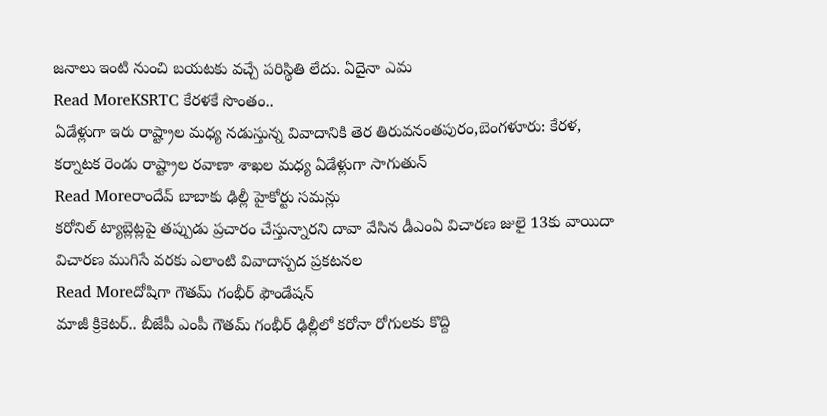జనాలు ఇంటి నుంచి బయటకు వచ్చే పరిస్థితి లేదు. ఏదైనా ఎమ
Read MoreKSRTC కేరళకే సొంతం..
ఏడేళ్లుగా ఇరు రాష్ట్రాల మధ్య నడుస్తున్న వివాదానికి తెర తిరువనంతపురం,బెంగళూరు: కేరళ, కర్నాటక రెండు రాష్ట్రాల రవాణా శాఖల మధ్య ఏడేళ్లుగా సాగుతున్
Read Moreరాందేవ్ బాబాకు ఢిల్లీ హైకోర్టు సమన్లు
కరోనిల్ ట్యాబ్లెట్లపై తప్పుడు ప్రచారం చేస్తున్నారని దావా వేసిన డీఎంఏ విచారణ జులై 13కు వాయిదా విచారణ ముగిసే వరకు ఎలాంటి వివాదాస్పద ప్రకటనల
Read Moreదోషిగా గౌతమ్ గంభీర్ ఫౌండేషన్
మాజీ క్రికెటర్.. బీజేపీ ఎంపీ గౌతమ్ గంభీర్ ఢిల్లీలో కరోనా రోగులకు కొద్ది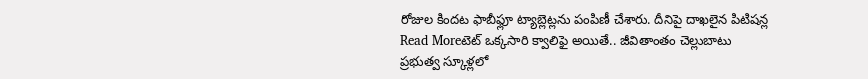రోజుల కిందట ఫాబీఫ్లూ ట్యాబ్లెట్లను పంపిణీ చేశారు. దీనిపై దాఖలైన పిటిషన్ల
Read Moreటెట్ ఒక్కసారి క్వాలిఫై అయితే.. జీవితాంతం చెల్లుబాటు
ప్రభుత్వ స్కూళ్లలో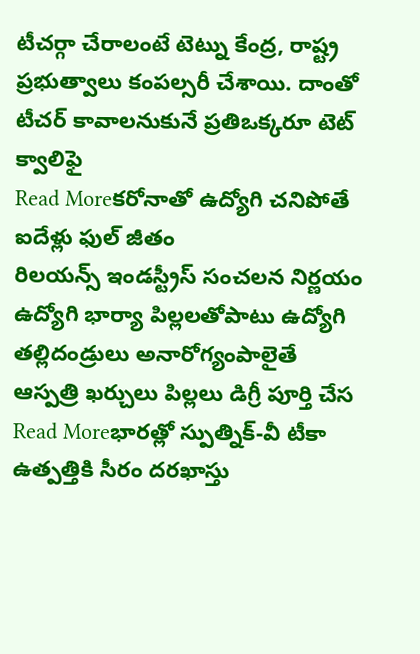టీచర్గా చేరాలంటే టెట్ను కేంద్ర, రాష్ట్ర ప్రభుత్వాలు కంపల్సరీ చేశాయి. దాంతో టీచర్ కావాలనుకునే ప్రతిఒక్కరూ టెట్ క్వాలిఫై
Read Moreకరోనాతో ఉద్యోగి చనిపోతే ఐదేళ్లు ఫుల్ జీతం
రిలయన్స్ ఇండస్ట్రీస్ సంచలన నిర్ణయం ఉద్యోగి భార్యా పిల్లలతోపాటు ఉద్యోగి తల్లిదండ్రులు అనారోగ్యంపాలైతే ఆస్పత్రి ఖర్చులు పిల్లలు డిగ్రీ పూర్తి చేస
Read Moreభారత్లో స్పుత్నిక్-వీ టీకా ఉత్పత్తికి సీరం దరఖాస్తు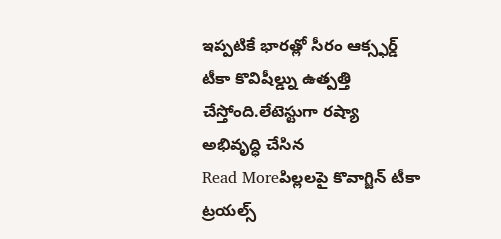ఇప్పటికే భారత్లో సీరం ఆక్స్ఫర్డ్ టీకా కొవిషీల్డ్ను ఉత్పత్తి చేస్తోంది.లేటెస్టుగా రష్యా అభివృద్ధి చేసిన
Read Moreపిల్లలపై కొవాగ్జిన్ టీకా ట్రయల్స్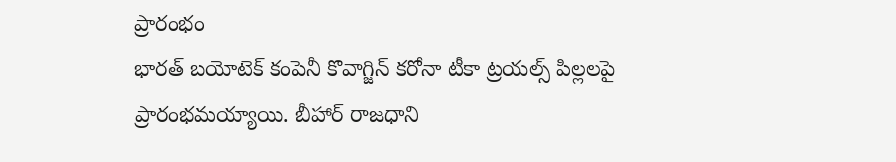ప్రారంభం
భారత్ బయోటెక్ కంపెనీ కొవాగ్జిన్ కరోనా టీకా ట్రయల్స్ పిల్లలపై ప్రారంభమయ్యాయి. బీహార్ రాజధాని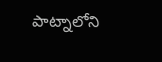పాట్నాలోని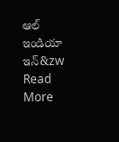ఆల్ ఇండియా ఇన్&zw
Read More